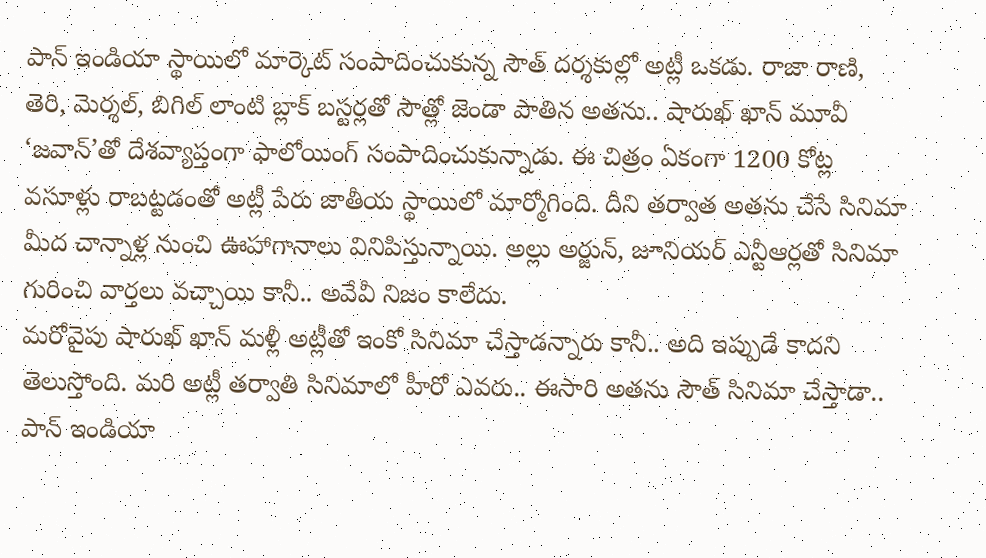పాన్ ఇండియా స్థాయిలో మార్కెట్ సంపాదించుకున్న సౌత్ దర్శకుల్లో అట్లీ ఒకడు. రాజా రాణి, తెరి, మెర్శల్, బిగిల్ లాంటి బ్లాక్ బస్టర్లతో సౌత్లో జెండా పాతిన అతను.. షారుఖ్ ఖాన్ మూవీ ‘జవాన్’తో దేశవ్యాప్తంగా ఫాలోయింగ్ సంపాదించుకున్నాడు. ఈ చిత్రం ఏకంగా 1200 కోట్ల వసూళ్లు రాబట్టడంతో అట్లీ పేరు జాతీయ స్థాయిలో మార్మోగింది. దీని తర్వాత అతను చేసే సినిమా మీద చాన్నాళ్ల నుంచి ఊహాగానాలు వినిపిస్తున్నాయి. అల్లు అర్జున్, జూనియర్ ఎన్టీఆర్లతో సినిమా గురించి వార్తలు వచ్చాయి కానీ.. అవేవీ నిజం కాలేదు.
మరోవైపు షారుఖ్ ఖాన్ మళ్లీ అట్లీతో ఇంకో సినిమా చేస్తాడన్నారు కానీ.. అది ఇప్పుడే కాదని తెలుస్తోంది. మరి అట్లీ తర్వాతి సినిమాలో హీరో ఎవరు.. ఈసారి అతను సౌత్ సినిమా చేస్తాడా.. పాన్ ఇండియా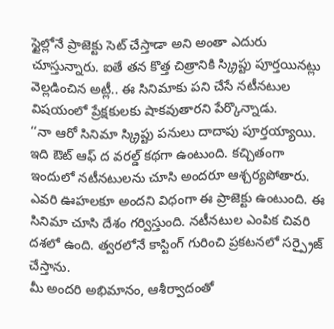స్టైల్లోనే ప్రాజెక్టు సెట్ చేస్తాడా అని అంతా ఎదురు చూస్తున్నారు. ఐతే తన కొత్త చిత్రానికి స్క్రిప్టు పూర్తయినట్లు వెల్లడించిన అట్లీ.. ఈ సినిమాకు పని చేసే నటీనటుల విషయంలో ప్రేక్షకులకు షాకవుతారని పేర్కొన్నాడు.
‘‘నా ఆరో సినిమా స్క్రిప్టు పనులు దాదాపు పూర్తయ్యాయి. ఇది ఔట్ ఆఫ్ ద వరల్డ్ కథగా ఉంటుంది. కచ్చితంగా ఇందులో నటీనటులను చూసి అందరూ ఆశ్చర్యపోతారు. ఎవరి ఊహలకూ అందని విధంగా ఈ ప్రాజెక్టు ఉంటుంది. ఈ సినిమా చూసి దేశం గర్విస్తుంది. నటీనటుల ఎంపిక చివరి దశలో ఉంది. త్వరలోనే కాస్టింగ్ గురించి ప్రకటనలో సర్ప్రైజ్ చేస్తాను.
మీ అందరి అభిమానం, ఆశీర్వాదంతో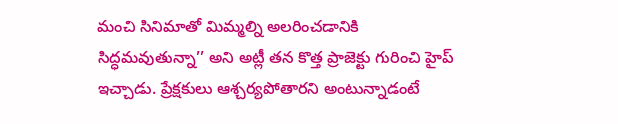మంచి సినిమాతో మిమ్మల్ని అలరించడానికి సిద్ధమవుతున్నా’’ అని అట్లీ తన కొత్త ప్రాజెక్టు గురించి హైప్ ఇచ్చాడు. ప్రేక్షకులు ఆశ్చర్యపోతారని అంటున్నాడంటే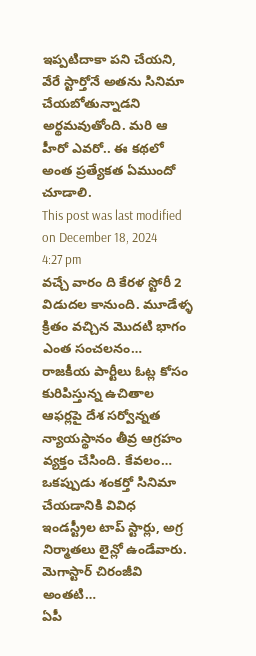ఇప్పటిదాకా పని చేయని, వేరే స్టార్తోనే అతను సినిమా చేయబోతున్నాడని అర్థమవుతోంది. మరి ఆ హీరో ఎవరో.. ఈ కథలో అంత ప్రత్యేకత ఏముందో చూడాలి.
This post was last modified on December 18, 2024 4:27 pm
వచ్చే వారం ది కేరళ స్టోరీ 2 విడుదల కానుంది. మూడేళ్ళ క్రితం వచ్చిన మొదటి భాగం ఎంత సంచలనం…
రాజకీయ పార్టీలు ఓట్ల కోసం కురిపిస్తున్న ఉచితాల ఆఫర్లపై దేశ సర్వోన్నత న్యాయస్థానం తీవ్ర ఆగ్రహం వ్యక్తం చేసింది. కేవలం…
ఒకప్పుడు శంకర్తో సినిమా చేయడానికి వివిధ ఇండస్ట్రీల టాప్ స్టార్లు, అగ్ర నిర్మాతలు లైన్లో ఉండేవారు. మెగాస్టార్ చిరంజీవి అంతటి…
ఏపీ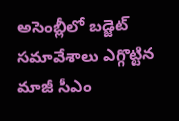అసెంబ్లీలో బడ్జెట్ సమావేశాలు ఎగ్గొట్టిన మాజీ సీఎం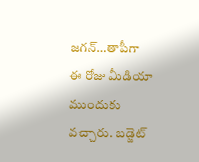జగన్…తాపీగా ఈ రోజు మీడియా ముందుకు వచ్చారు. బడ్జెట్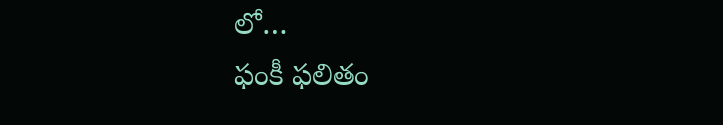లో…
ఫంకీ ఫలితం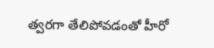త్వరగా తేలిపోవడంతో హీరో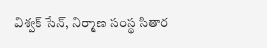విశ్వక్ సేన్, నిర్మాణ సంస్థ సితార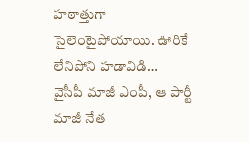హఠాత్తుగా సైలెంటైపోయాయి. ఊరికే లేనిపోని హడావిడి…
వైసీపీ మాజీ ఎంపీ, ఆ పార్టీ మాజీ నేత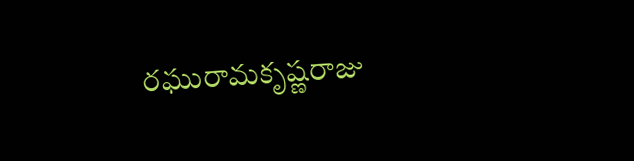రఘురామకృష్ణరాజు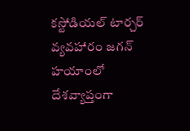కస్టోడియల్ టార్చర్ వ్యవహారం జగన్ హయాంలో దేశవ్యాప్తంగా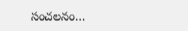సంచలనం…